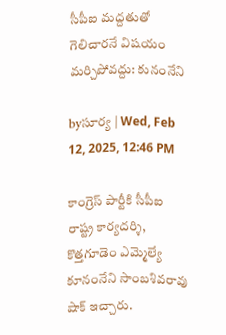సీపీఐ మద్దతుతో గెలిచారనే విషయం మర్చిపోవద్దు: కునంనేని

byసూర్య | Wed, Feb 12, 2025, 12:46 PM

కాంగ్రెస్ పార్టీకి సీపీఐ రాష్ట్ర కార్యదర్శి, కొత్తగూడెం ఎమ్మెల్యే కూనంనేని సాంబశివరావు షాక్ ఇచ్చారు.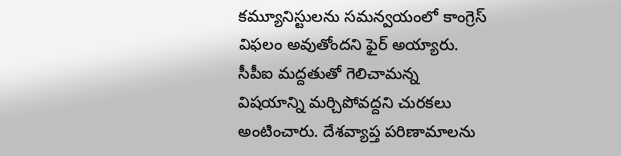కమ్యూనిస్టులను సమన్వయంలో కాంగ్రెస్ విఫలం అవుతోందని ఫైర్ అయ్యారు. సీపీఐ మద్దతుతో గెలిచామన్న విషయాన్ని మర్చిపోవద్దని చురకలు అంటించారు. దేశవ్యాప్త పరిణామాలను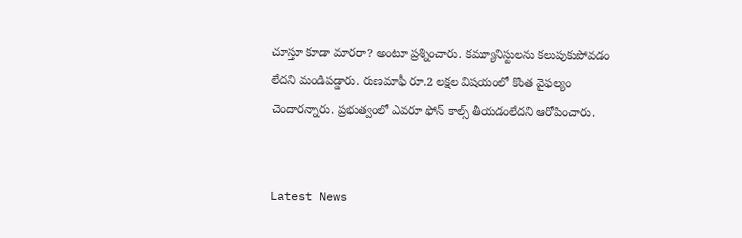చూస్తూ కూడా మారరా? అంటూ ప్రశ్నించారు. కమ్యూనిస్టులను కలుపుకుపోవడం లేదని మండిపడ్డారు. రుణమాఫీ రూ.2 లక్షల విషయంలో కొంత వైఫల్యం చెందారన్నారు. ప్రభుత్వంలో ఎవరూ ఫోన్ కాల్స్ తీయడంలేదని ఆరోపించారు.


Latest News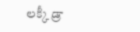లక్కీ డ్రా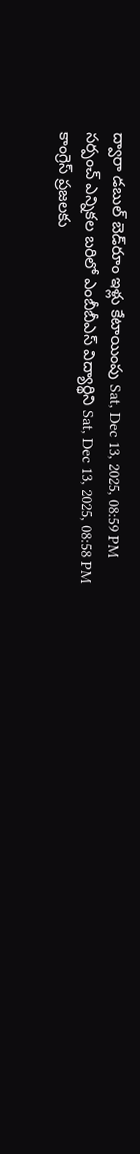ద్వారా డబుల్‌ బెడ్‌రూం ఇళ్లు కేటాయింపు Sat, Dec 13, 2025, 08:59 PM
సర్పంచ్ ఎన్నికల బరిలో ఎంబీబీఎస్ విద్యార్థిని Sat, Dec 13, 2025, 08:58 PM
కాంగ్రెస్ ప్రజలకు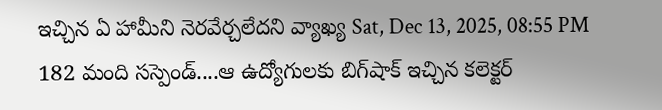ఇచ్చిన ఏ హామీని నెరవేర్చలేదని వ్యాఖ్య Sat, Dec 13, 2025, 08:55 PM
182 మంది సస్పెండ్....ఆ ఉద్యోగులకు బిగ్‌షాక్ ఇచ్చిన కలెక్టర్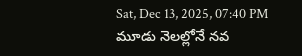Sat, Dec 13, 2025, 07:40 PM
మూడు నెలల్లోనే నవ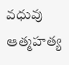వధువు ఆత్మహత్య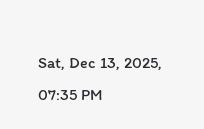Sat, Dec 13, 2025, 07:35 PM